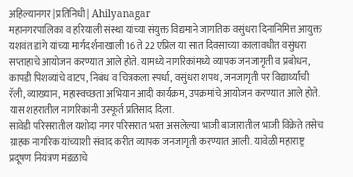अहिल्यानगर |प्रतिनिधी| Ahilyanagar
महानगरपालिका व हरियाली संस्था यांच्या संयुक्त विद्यमाने जागतिक वसुंधरा दिनानिमित्त आयुक्त यशवंत डांगे यांच्या मार्गदर्शनाखाली 16 ते 22 एप्रिल या सात दिवसाच्या कालावधीत वसुंधरा सप्ताहाचे आयोजन करण्यात आले होते. यामध्ये नागरिकांमध्ये व्यापक जनजागृती व प्रबोधन, कापडी पिशव्यांचे वाटप, निबंध व चित्रकला स्पर्धा, वसुंधरा शपथ, जनजागृती पर विद्यार्थ्यांची रॅली, व्याख्यान, महास्वच्छता अभियान आदी कार्यक्रम, उपक्रमांचे आयोजन करण्यात आले होते. यास शहरातील नागरिकांनी उस्फूर्त प्रतिसाद दिला.
सावेडी परिसरातील यशोदा नगर परिसरात भरत असलेल्या भाजी बाजारातील भाजी विक्रेते तसेच ग्राहक नागरिक यांच्याशी संवाद करीत व्यापक जनजागृती करण्यात आली. यावेळी महाराष्ट्र प्रदूषण नियंत्रण मंडळाचे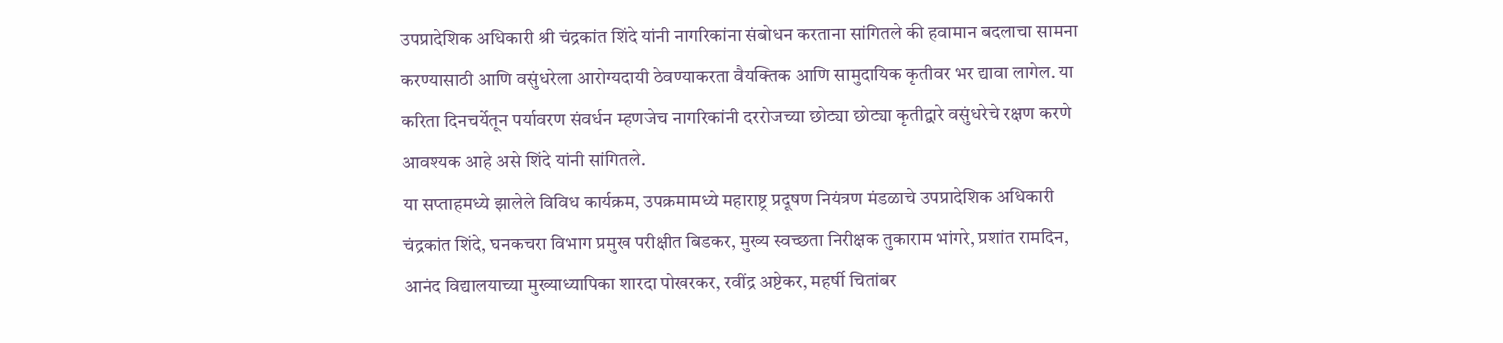उपप्रादेशिक अधिकारी श्री चंद्रकांत शिंदे यांनी नागरिकांना संबोधन करताना सांगितले की हवामान बदलाचा सामना करण्यासाठी आणि वसुंधरेला आरोग्यदायी ठेवण्याकरता वैयक्तिक आणि सामुदायिक कृतीवर भर द्यावा लागेल. या करिता दिनचर्येतून पर्यावरण संवर्धन म्हणजेच नागरिकांनी दररोजच्या छोट्या छोट्या कृतीद्वारे वसुंधरेचे रक्षण करणे आवश्यक आहे असे शिंदे यांनी सांगितले.
या सप्ताहमध्ये झालेले विविध कार्यक्रम, उपक्रमामध्ये महाराष्ट्र प्रदूषण नियंत्रण मंडळाचे उपप्रादेशिक अधिकारी चंद्रकांत शिंदे, घनकचरा विभाग प्रमुख परीक्षीत बिडकर, मुख्य स्वच्छता निरीक्षक तुकाराम भांगरे, प्रशांत रामदिन, आनंद विद्यालयाच्या मुख्याध्यापिका शारदा पोखरकर, रवींद्र अष्टेकर, महर्षी चितांबर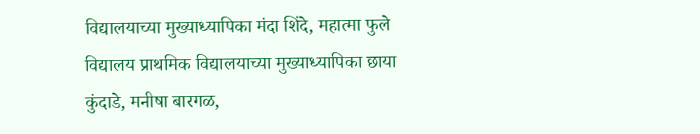विद्यालयाच्या मुख्याध्यापिका मंदा शिंदे, महात्मा फुले विद्यालय प्राथमिक विद्यालयाच्या मुख्याध्यापिका छाया कुंदाडे, मनीषा बारगळ,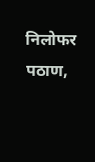निलोफर पठाण,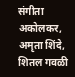संगीता अकोलकर, अमृता शिंदे, शितल गवळी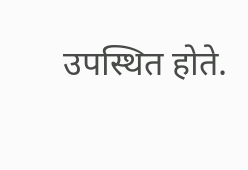उपस्थित होते.